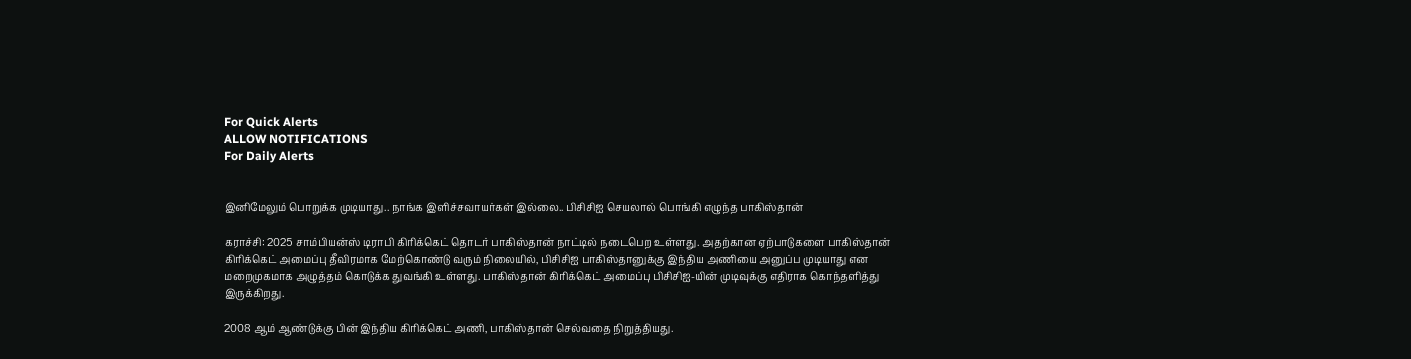For Quick Alerts
ALLOW NOTIFICATIONS
For Daily Alerts


இனிமேலும் பொறுக்க முடியாது.. நாங்க இளிச்சவாயர்கள் இல்லை.. பிசிசிஐ செயலால் பொங்கி எழுந்த பாகிஸ்தான்

கராச்சி: 2025 சாம்பியன்ஸ் டிராபி கிரிக்கெட் தொடர் பாகிஸ்தான் நாட்டில் நடைபெற உள்ளது. அதற்கான ஏற்பாடுகளை பாகிஸ்தான் கிரிக்கெட் அமைப்பு தீவிரமாக மேற்கொண்டு வரும் நிலையில், பிசிசிஐ பாகிஸ்தானுக்கு இந்திய அணியை அனுப்ப முடியாது என மறைமுகமாக அழுத்தம் கொடுக்க துவங்கி உள்ளது. பாகிஸ்தான் கிரிக்கெட் அமைப்பு பிசிசிஐ-யின் முடிவுக்கு எதிராக கொந்தளித்து இருக்கிறது.

2008 ஆம் ஆண்டுக்கு பின் இந்திய கிரிக்கெட் அணி, பாகிஸ்தான் செல்வதை நிறுத்தியது.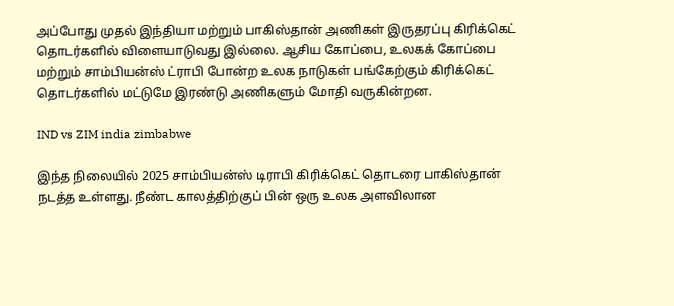அப்போது முதல் இந்தியா மற்றும் பாகிஸ்தான் அணிகள் இருதரப்பு கிரிக்கெட் தொடர்களில் விளையாடுவது இல்லை. ஆசிய கோப்பை, உலகக் கோப்பை மற்றும் சாம்பியன்ஸ் ட்ராபி போன்ற உலக நாடுகள் பங்கேற்கும் கிரிக்கெட் தொடர்களில் மட்டுமே இரண்டு அணிகளும் மோதி வருகின்றன.

IND vs ZIM india zimbabwe

இந்த நிலையில் 2025 சாம்பியன்ஸ் டிராபி கிரிக்கெட் தொடரை பாகிஸ்தான் நடத்த உள்ளது. நீண்ட காலத்திற்குப் பின் ஒரு உலக அளவிலான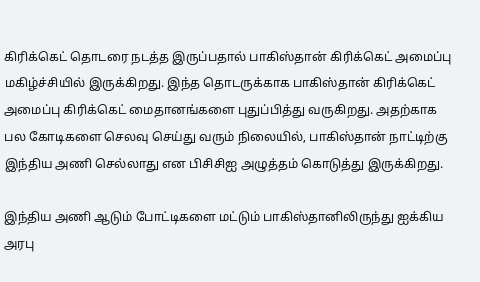கிரிக்கெட் தொடரை நடத்த இருப்பதால் பாகிஸ்தான் கிரிக்கெட் அமைப்பு மகிழ்ச்சியில் இருக்கிறது. இந்த தொடருக்காக பாகிஸ்தான் கிரிக்கெட் அமைப்பு கிரிக்கெட் மைதானங்களை புதுப்பித்து வருகிறது. அதற்காக பல கோடிகளை செலவு செய்து வரும் நிலையில், பாகிஸ்தான் நாட்டிற்கு இந்திய அணி செல்லாது என பிசிசிஐ அழுத்தம் கொடுத்து இருக்கிறது.

இந்திய அணி ஆடும் போட்டிகளை மட்டும் பாகிஸ்தானிலிருந்து ஐக்கிய அரபு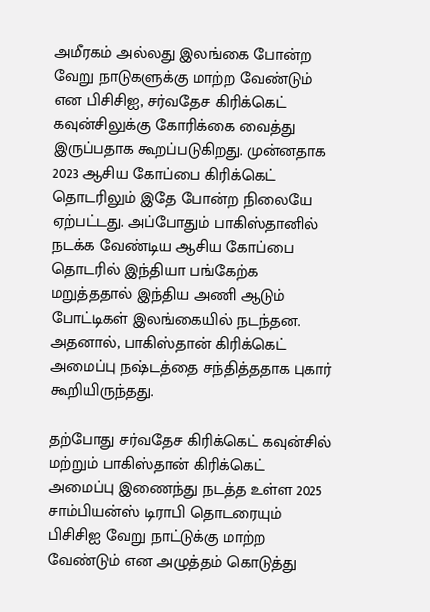அமீரகம் அல்லது இலங்கை போன்ற வேறு நாடுகளுக்கு மாற்ற வேண்டும் என பிசிசிஐ, சர்வதேச கிரிக்கெட் கவுன்சிலுக்கு கோரிக்கை வைத்து இருப்பதாக கூறப்படுகிறது. முன்னதாக 2023 ஆசிய கோப்பை கிரிக்கெட் தொடரிலும் இதே போன்ற நிலையே ஏற்பட்டது. அப்போதும் பாகிஸ்தானில் நடக்க வேண்டிய ஆசிய கோப்பை தொடரில் இந்தியா பங்கேற்க மறுத்ததால் இந்திய அணி ஆடும் போட்டிகள் இலங்கையில் நடந்தன. அதனால், பாகிஸ்தான் கிரிக்கெட் அமைப்பு நஷ்டத்தை சந்தித்ததாக புகார் கூறியிருந்தது.

தற்போது சர்வதேச கிரிக்கெட் கவுன்சில் மற்றும் பாகிஸ்தான் கிரிக்கெட் அமைப்பு இணைந்து நடத்த உள்ள 2025 சாம்பியன்ஸ் டிராபி தொடரையும் பிசிசிஐ வேறு நாட்டுக்கு மாற்ற வேண்டும் என அழுத்தம் கொடுத்து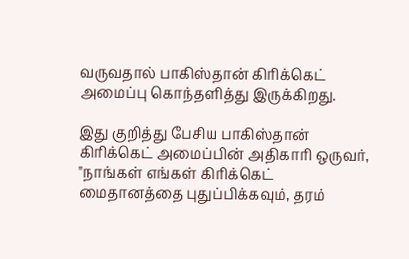வருவதால் பாகிஸ்தான் கிரிக்கெட் அமைப்பு கொந்தளித்து இருக்கிறது.

இது குறித்து பேசிய பாகிஸ்தான் கிரிக்கெட் அமைப்பின் அதிகாரி ஒருவர், "நாங்கள் எங்கள் கிரிக்கெட் மைதானத்தை புதுப்பிக்கவும், தரம்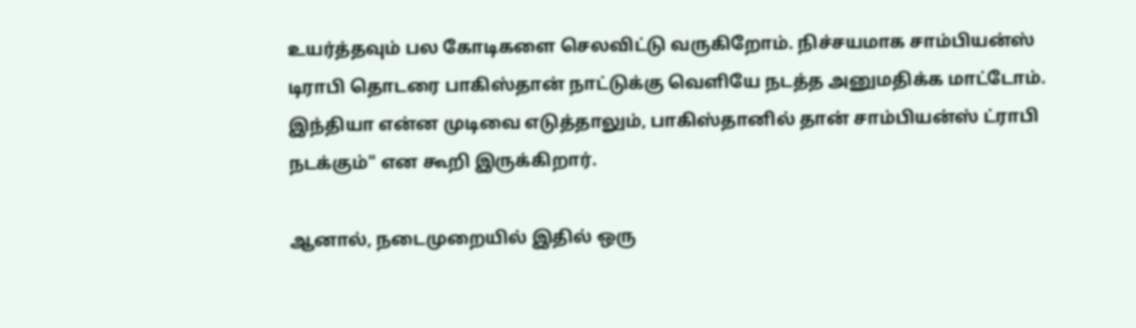உயர்த்தவும் பல கோடிகளை செலவிட்டு வருகிறோம். நிச்சயமாக சாம்பியன்ஸ் டிராபி தொடரை பாகிஸ்தான் நாட்டுக்கு வெளியே நடத்த அனுமதிக்க மாட்டோம். இந்தியா என்ன முடிவை எடுத்தாலும், பாகிஸ்தானில் தான் சாம்பியன்ஸ் ட்ராபி நடக்கும்" என கூறி இருக்கிறார்.

ஆனால், நடைமுறையில் இதில் ஒரு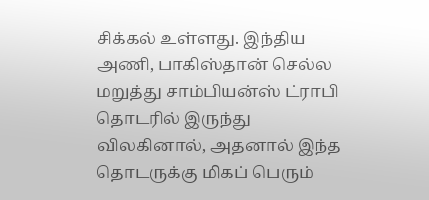சிக்கல் உள்ளது. இந்திய அணி, பாகிஸ்தான் செல்ல மறுத்து சாம்பியன்ஸ் ட்ராபி தொடரில் இருந்து விலகினால், அதனால் இந்த தொடருக்கு மிகப் பெரும்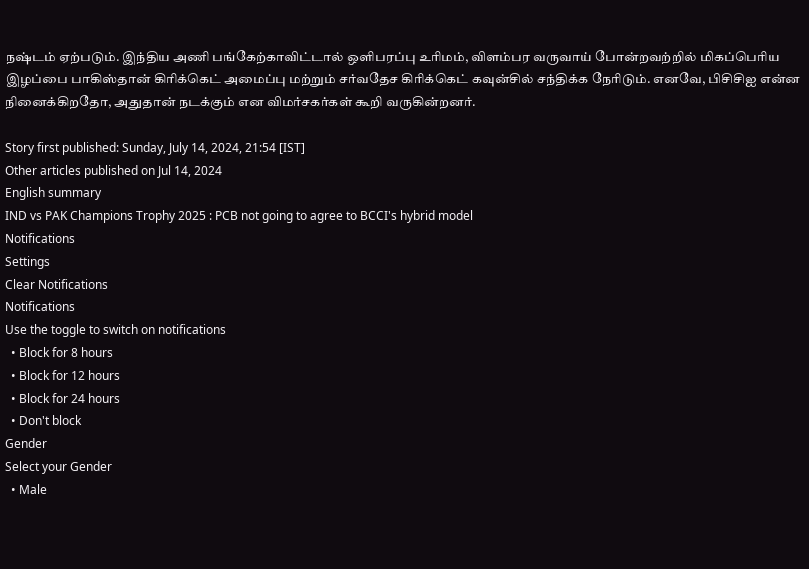நஷ்டம் ஏற்படும். இந்திய அணி பங்கேற்காவிட்டால் ஒளிபரப்பு உரிமம், விளம்பர வருவாய் போன்றவற்றில் மிகப்பெரிய இழப்பை பாகிஸ்தான் கிரிக்கெட் அமைப்பு மற்றும் சர்வதேச கிரிக்கெட் கவுன்சில் சந்திக்க நேரிடும். எனவே, பிசிசிஐ என்ன நினைக்கிறதோ, அதுதான் நடக்கும் என விமர்சகர்கள் கூறி வருகின்றனர்.

Story first published: Sunday, July 14, 2024, 21:54 [IST]
Other articles published on Jul 14, 2024
English summary
IND vs PAK Champions Trophy 2025 : PCB not going to agree to BCCI's hybrid model
Notifications
Settings
Clear Notifications
Notifications
Use the toggle to switch on notifications
  • Block for 8 hours
  • Block for 12 hours
  • Block for 24 hours
  • Don't block
Gender
Select your Gender
  • Male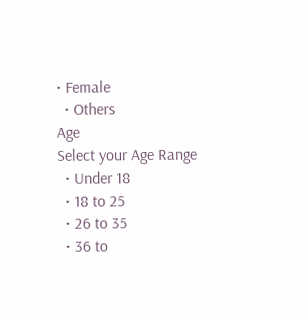• Female
  • Others
Age
Select your Age Range
  • Under 18
  • 18 to 25
  • 26 to 35
  • 36 to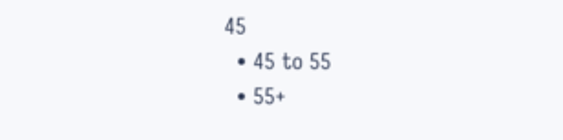45
  • 45 to 55
  • 55+